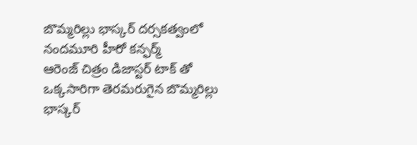బొమ్మరిల్లు భాస్కర్ దర్సకత్వంలో నందమూరి హీరో కన్ఫర్మ్
ఆరెంజ్ చిత్రం డిజాస్టర్ టాక్ తో ఒక్కసారిగా తెరమరుగైన బొమ్మరిల్లు భాస్కర్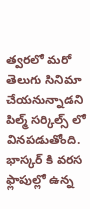త్వరలో మరో తెలుగు సినిమా చేయనున్నాడని పిల్మ్ సర్కిల్స్ లో వినపడుతోంది. భాస్కర్ కి వరస ఫ్లాపుల్లో ఉన్న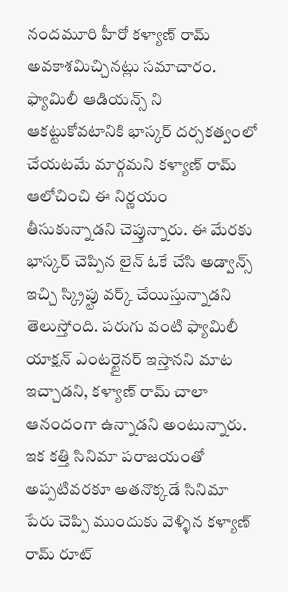నందమూరి హీరో కళ్యాణ్ రామ్ అవకాశమిచ్చినట్లు సమాచారం. ఫ్యామిలీ ఆడియన్స్ ని ఆకట్టుకోవటానికి భాస్కర్ దర్సకత్వంలో చేయటమే మార్గమని కళ్యాణ్ రామ్ ఆలోచించి ఈ నిర్ణయం తీసుకున్నాడని చెప్తున్నారు. ఈ మేరకు భాస్కర్ చెప్పిన లైన్ ఓకే చేసి అడ్వాన్స్ ఇచ్చి స్క్రిప్టు వర్క్ చేయిస్తున్నాడని తెలుస్తోంది. పరుగు వంటి ఫ్యామిలీ యాక్షన్ ఎంటర్టైనర్ ఇస్తానని మాట ఇచ్చాడని, కళ్యాణ్ రామ్ చాలా ఆనందంగా ఉన్నాడని అంటున్నారు. ఇక కత్తి సినిమా పరాజయంతో అప్పటివరకూ అతనొక్కడే సినిమా పేరు చెప్పి ముందుకు వెళ్ళిన కళ్యాణ్ రామ్ రూట్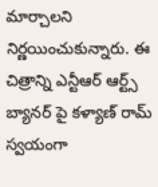మార్చాలని నిర్ణయించుకున్నారు. ఈ చిత్రాన్ని ఎన్టీఆర్ ఆర్ట్స్ బ్యానర్ పై కళ్యాణ్ రామ్ స్వయంగా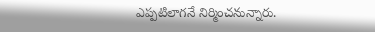ఎప్పటిలాగనే నిర్మించనున్నారు.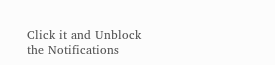Click it and Unblock the Notifications